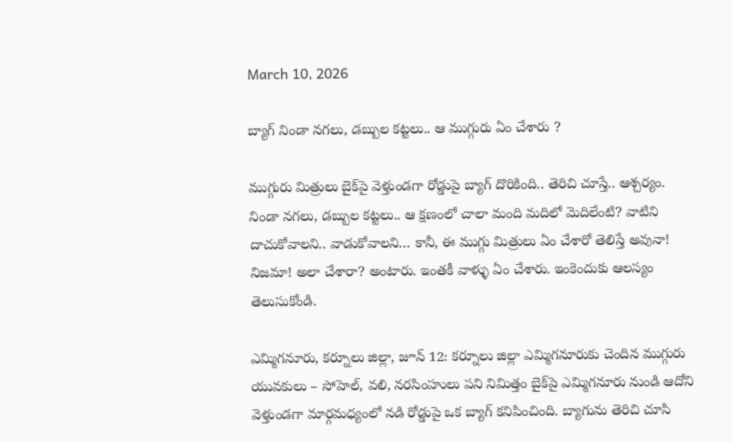March 10, 2026

బ్యాగ్‌ నిండా నగలు, డబ్బుల కట్టలు.. ఆ ముగ్గురు ఏం చేశారు ?

ముగ్గురు మిత్రులు బైక్‌పై వెళ్తుండగా రోడ్డుపై బ్యాగ్‌ దొరికింది.. తెరిచి చూస్తే.. ఆశ్చర్యం. నిండా నగలు, డబ్బుల కట్టలు.. ఆ క్షణంలో చాలా మంది మదిలో మెదిలేంటి? వాటిని దాచుకోవాలని.. వాడుకోవాలని… కానీ, ఈ ముగ్గు మిత్రులు ఏం చేశారో తెలిస్తే అవునా! నిజమా! అలా చేశారా? అంటారు. ఇంతకీ వాళ్ళు ఏం చేశారు. ఇంకెందుకు ఆలస్యం తెలుసుకోండి.

ఎమ్మిగనూరు, కర్నూలు జిల్లా, జూన్ 12: కర్నూలు జిల్లా ఎమ్మిగనూరుకు చెందిన ముగ్గురు యువకులు – సోహెల్, వలి, నరసింహులు పని నిమిత్తం బైక్‌పై ఎమ్మిగనూరు నుండి ఆదోని వెళ్తుండగా మార్గమధ్యంలో నడి రోడ్డుపై ఒక బ్యాగ్ కనిపించింది. బ్యాగును తెరిచి చూసి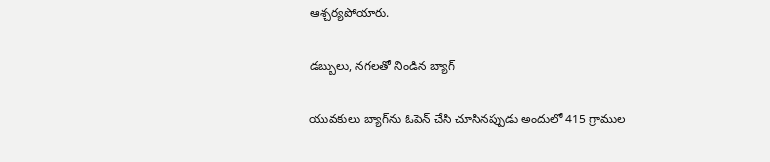ఆశ్చర్యపోయారు.

డబ్బులు, నగలతో నిండిన బ్యాగ్

యువకులు బ్యాగ్‌ను ఓపెన్ చేసి చూసినప్పుడు అందులో 415 గ్రాముల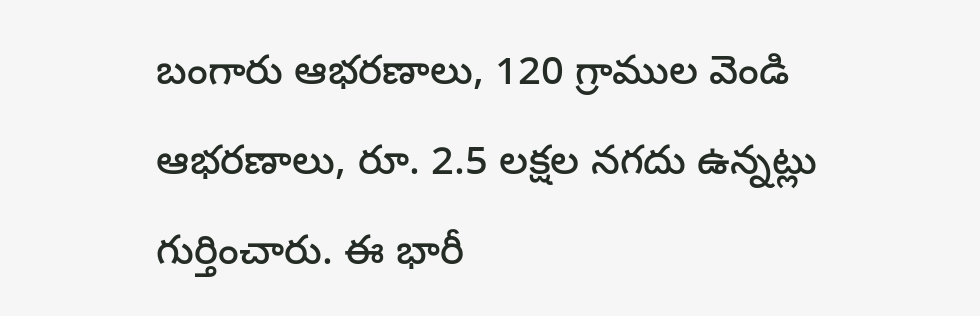బంగారు ఆభరణాలు, 120 గ్రాముల వెండి ఆభరణాలు, రూ. 2.5 లక్షల నగదు ఉన్నట్లు గుర్తించారు. ఈ భారీ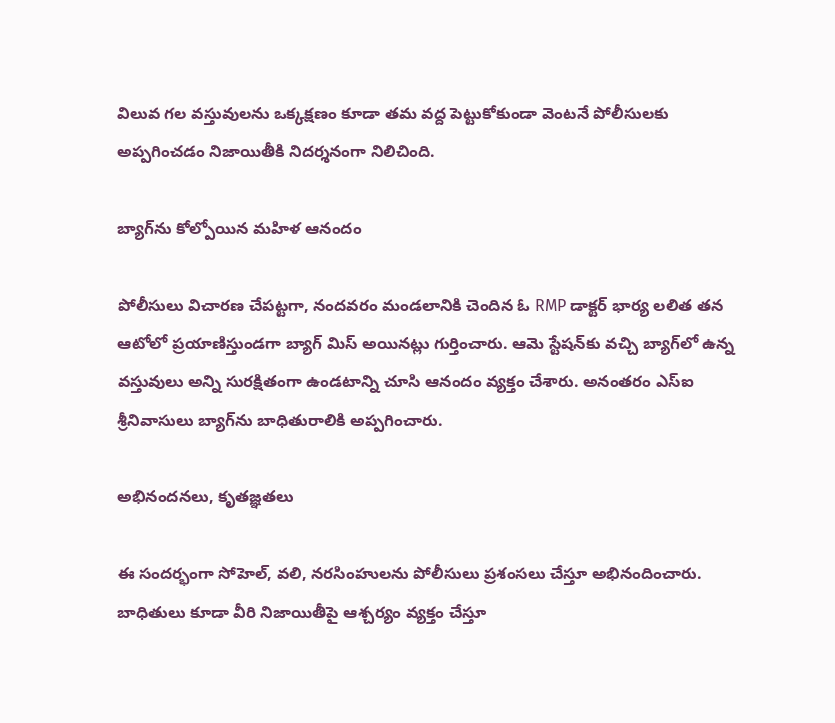విలువ గల వస్తువులను ఒక్కక్షణం కూడా తమ వద్ద పెట్టుకోకుండా వెంటనే పోలీసులకు అప్పగించడం నిజాయితీకి నిదర్శనంగా నిలిచింది.

బ్యాగ్‌ను కోల్పోయిన మహిళ ఆనందం

పోలీసులు విచారణ చేపట్టగా, నందవరం మండలానికి చెందిన ఓ RMP డాక్టర్‌ భార్య లలిత తన ఆటోలో ప్రయాణిస్తుండగా బ్యాగ్ మిస్ అయినట్లు గుర్తించారు. ఆమె స్టేషన్‌కు వచ్చి బ్యాగ్‌లో ఉన్న వస్తువులు అన్ని సురక్షితంగా ఉండటాన్ని చూసి ఆనందం వ్యక్తం చేశారు. అనంతరం ఎస్‌ఐ శ్రీనివాసులు బ్యాగ్‌ను బాధితురాలికి అప్పగించారు.

అభినందనలు, కృతజ్ఞతలు

ఈ సందర్భంగా సోహెల్, వలి, నరసింహులను పోలీసులు ప్రశంసలు చేస్తూ అభినందించారు. బాధితులు కూడా వీరి నిజాయితీపై ఆశ్చర్యం వ్యక్తం చేస్తూ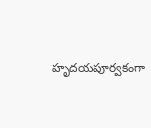హృదయపూర్వకంగా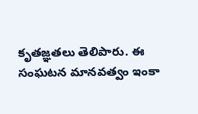కృతజ్ఞతలు తెలిపారు. ఈ సంఘటన మానవత్వం ఇంకా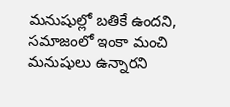మనుషుల్లో బతికే ఉందని, సమాజంలో ఇంకా మంచి మనుషులు ఉన్నారని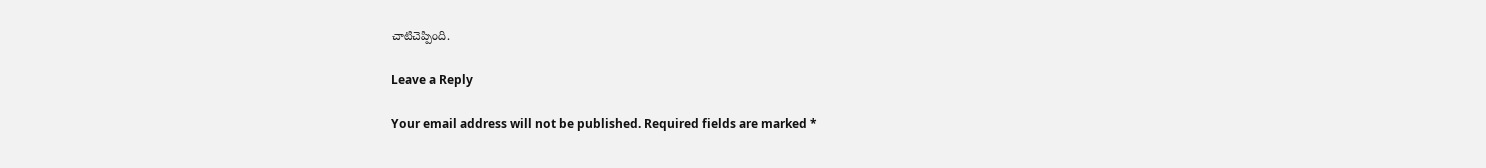చాటిచెప్పింది.

Leave a Reply

Your email address will not be published. Required fields are marked *